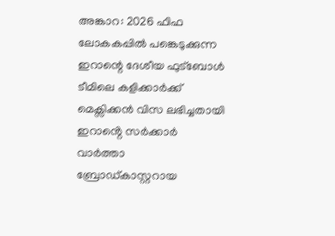അങ്കാറ: 2026 ഫിഫ ലോകകപ്പിൽ പങ്കെടുക്കുന്ന ഇറാന്റെ ദേശീയ ഫുട്ബോൾ ടീമിലെ കളിക്കാർക്ക് മെക്സിക്കൻ വിസ ലഭിച്ചതായി ഇറാൻ്റെ സർക്കാർ വാർത്താ ബ്രോഡ്കാസ്റ്ററായ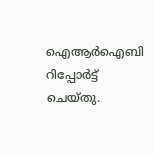ഐആർഐബി റിപ്പോർട്ട് ചെയ്തു.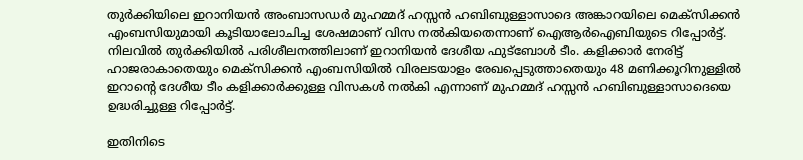തുർക്കിയിലെ ഇറാനിയൻ അംബാസഡർ മുഹമ്മദ് ഹസ്സൻ ഹബിബുള്ളാസാദെ അങ്കാറയിലെ മെക്സിക്കൻ എംബസിയുമായി കൂടിയാലോചിച്ച ശേഷമാണ് വിസ നൽകിയതെന്നാണ് ഐആർഐബിയുടെ റിപ്പോർട്ട്. നിലവിൽ തുർക്കിയിൽ പരിശീലനത്തിലാണ് ഇറാനിയൻ ദേശീയ ഫുട്ബോൾ ടീം. കളിക്കാർ നേരിട്ട് ഹാജരാകാതെയും മെക്സിക്കൻ എംബസിയിൽ വിരലടയാളം രേഖപ്പെടുത്താതെയും 48 മണിക്കൂറിനുള്ളിൽ ഇറാന്റെ ദേശീയ ടീം കളിക്കാർക്കുള്ള വിസകൾ നൽകി എന്നാണ് മുഹമ്മദ് ഹസ്സൻ ഹബിബുള്ളാസാദെയെ ഉദ്ധരിച്ചുള്ള റിപ്പോർട്ട്.

ഇതിനിടെ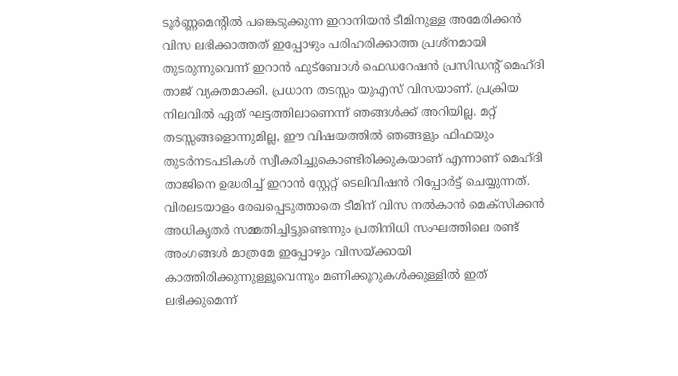ടൂർണ്ണമെൻ്റിൽ പങ്കെടുക്കുന്ന ഇറാനിയൻ ടീമിനുള്ള അമേരിക്കൻ വിസ ലഭിക്കാത്തത് ഇപ്പോഴും പരിഹരിക്കാത്ത പ്രശ്നമായി തുടരുന്നുവെന്ന് ഇറാൻ ഫുട്ബോൾ ഫെഡറേഷൻ പ്രസിഡന്റ് മെഹ്ദി താജ് വ്യക്തമാക്കി. പ്രധാന തടസ്സം യുഎസ് വിസയാണ്. പ്രക്രിയ നിലവിൽ ഏത് ഘട്ടത്തിലാണെന്ന് ഞങ്ങൾക്ക് അറിയില്ല. മറ്റ് തടസ്സങ്ങളൊന്നുമില്ല, ഈ വിഷയത്തിൽ ഞങ്ങളും ഫിഫയും തുടർനടപടികൾ സ്വീകരിച്ചുകൊണ്ടിരിക്കുകയാണ് എന്നാണ് മെഹ്ദി താജിനെ ഉദ്ധരിച്ച് ഇറാൻ സ്റ്റേറ്റ് ടെലിവിഷൻ റിപ്പോർട്ട് ചെയ്യുന്നത്. വിരലടയാളം രേഖപ്പെടുത്താതെ ടീമിന് വിസ നൽകാൻ മെക്സിക്കൻ അധികൃതർ സമ്മതിച്ചിട്ടുണ്ടെന്നും പ്രതിനിധി സംഘത്തിലെ രണ്ട് അംഗങ്ങൾ മാത്രമേ ഇപ്പോഴും വിസയ്ക്കായി കാത്തിരിക്കുന്നുള്ളൂവെന്നും മണിക്കൂറുകൾക്കുള്ളിൽ ഇത് ലഭിക്കുമെന്ന്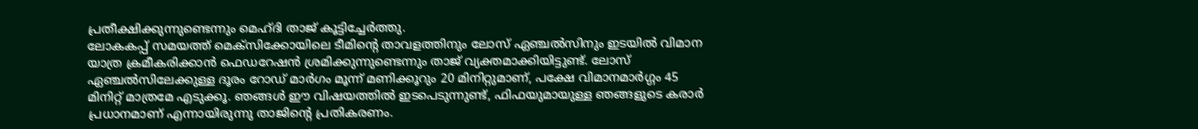പ്രതീക്ഷിക്കുന്നുണ്ടെന്നും മെഹ്ദി താജ് കൂട്ടിച്ചേർത്തു.
ലോകകപ്പ് സമയത്ത് മെക്സിക്കോയിലെ ടീമിന്റെ താവളത്തിനും ലോസ് ഏഞ്ചൽസിനും ഇടയിൽ വിമാന യാത്ര ക്രമീകരിക്കാൻ ഫെഡറേഷൻ ശ്രമിക്കുന്നുണ്ടെന്നും താജ് വ്യക്തമാക്കിയിട്ടുണ്ട്. ലോസ് ഏഞ്ചൽസിലേക്കുള്ള ദൂരം റോഡ് മാർഗം മൂന്ന് മണിക്കൂറും 20 മിനിറ്റുമാണ്, പക്ഷേ വിമാനമാർഗ്ഗം 45 മിനിറ്റ് മാത്രമേ എടുക്കൂ. ഞങ്ങൾ ഈ വിഷയത്തിൽ ഇടപെടുന്നുണ്ട്, ഫിഫയുമായുള്ള ഞങ്ങളുടെ കരാർ പ്രധാനമാണ് എന്നായിരുന്നു താജിൻ്റെ പ്രതികരണം.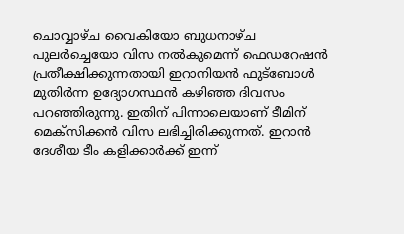ചൊവ്വാഴ്ച വൈകിയോ ബുധനാഴ്ച പുലർച്ചെയോ വിസ നൽകുമെന്ന് ഫെഡറേഷൻ പ്രതീക്ഷിക്കുന്നതായി ഇറാനിയൻ ഫുട്ബോൾ മുതിർന്ന ഉദ്യോഗസ്ഥൻ കഴിഞ്ഞ ദിവസം പറഞ്ഞിരുന്നു. ഇതിന് പിന്നാലെയാണ് ടീമിന് മെക്സിക്കൻ വിസ ലഭിച്ചിരിക്കുന്നത്. ഇറാൻ ദേശീയ ടീം കളിക്കാർക്ക് ഇന്ന്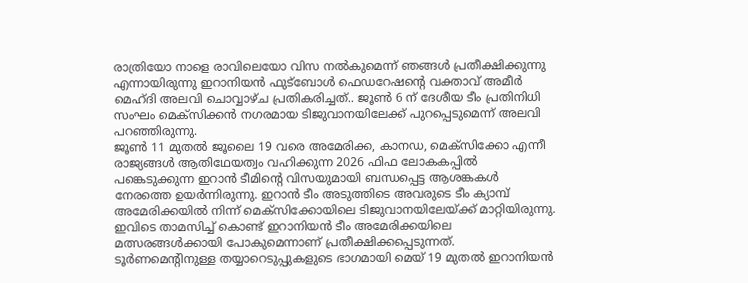രാത്രിയോ നാളെ രാവിലെയോ വിസ നൽകുമെന്ന് ഞങ്ങൾ പ്രതീക്ഷിക്കുന്നു എന്നായിരുന്നു ഇറാനിയൻ ഫുട്ബോൾ ഫെഡറേഷന്റെ വക്താവ് അമീർ മെഹ്ദി അലവി ചൊവ്വാഴ്ച പ്രതികരിച്ചത്.. ജൂൺ 6 ന് ദേശീയ ടീം പ്രതിനിധി സംഘം മെക്സിക്കൻ നഗരമായ ടിജുവാനയിലേക്ക് പുറപ്പെടുമെന്ന് അലവി പറഞ്ഞിരുന്നു.
ജൂൺ 11 മുതൽ ജൂലൈ 19 വരെ അമേരിക്ക, കാനഡ, മെക്സിക്കോ എന്നീ രാജ്യങ്ങൾ ആതിഥേയത്വം വഹിക്കുന്ന 2026 ഫിഫ ലോകകപ്പിൽ പങ്കെടുക്കുന്ന ഇറാൻ ടീമിൻ്റെ വിസയുമായി ബന്ധപ്പെട്ട ആശങ്കകൾ നേരത്തെ ഉയർന്നിരുന്നു. ഇറാൻ ടീം അടുത്തിടെ അവരുടെ ടീം ക്യാമ്പ് അമേരിക്കയിൽ നിന്ന് മെക്സിക്കോയിലെ ടിജുവാനയിലേയ്ക്ക് മാറ്റിയിരുന്നു. ഇവിടെ താമസിച്ച് കൊണ്ട് ഇറാനിയൻ ടീം അമേരിക്കയിലെ മത്സരങ്ങൾക്കായി പോകുമെന്നാണ് പ്രതീക്ഷിക്കപ്പെടുന്നത്. ടൂർണമെന്റിനുള്ള തയ്യാറെടുപ്പുകളുടെ ഭാഗമായി മെയ് 19 മുതൽ ഇറാനിയൻ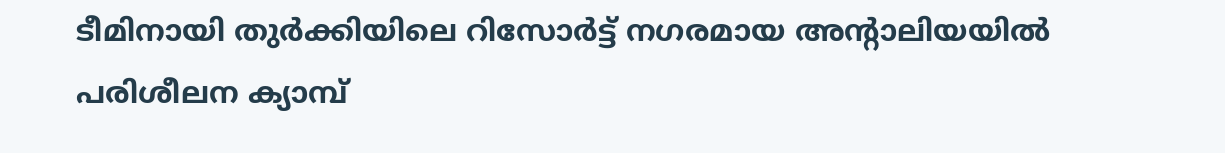ടീമിനായി തുർക്കിയിലെ റിസോർട്ട് നഗരമായ അന്റാലിയയിൽ പരിശീലന ക്യാമ്പ്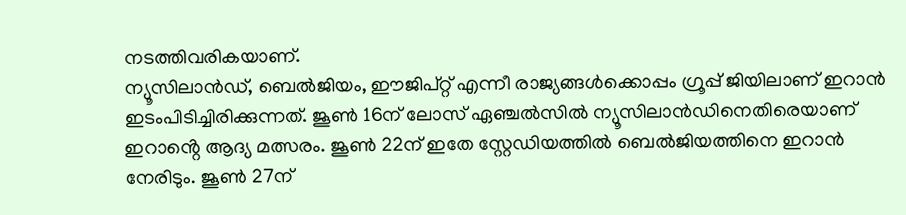നടത്തിവരികയാണ്.
ന്യൂസിലാൻഡ്, ബെൽജിയം, ഈജിപ്റ്റ് എന്നീ രാജ്യങ്ങൾക്കൊപ്പം ഗ്രൂപ്പ് ജിയിലാണ് ഇറാൻ ഇടംപിടിച്ചിരിക്കുന്നത്. ജൂൺ 16ന് ലോസ് ഏഞ്ചൽസിൽ ന്യൂസിലാൻഡിനെതിരെയാണ് ഇറാൻ്റെ ആദ്യ മത്സരം. ജൂൺ 22ന് ഇതേ സ്റ്റേഡിയത്തിൽ ബെൽജിയത്തിനെ ഇറാൻ നേരിടും. ജൂൺ 27ന്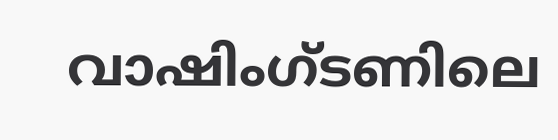വാഷിംഗ്ടണിലെ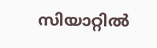സിയാറ്റിൽ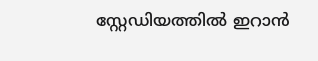സ്റ്റേഡിയത്തിൽ ഇറാൻ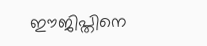ഈജിപ്തിനെ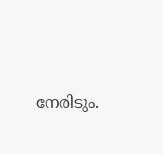നേരിടും.